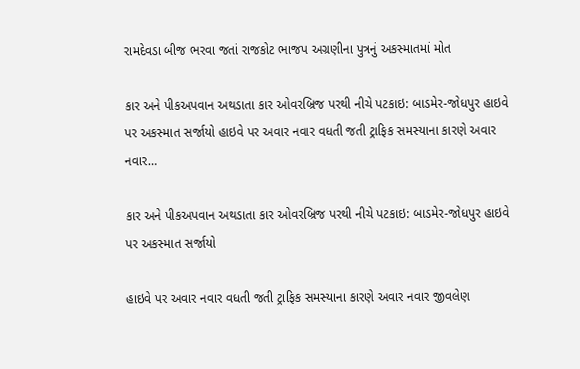રામદેવડા બીજ ભરવા જતાં રાજકોટ ભાજપ અગ્રણીના પુત્રનું અકસ્માતમાં મોત

કાર અને પીકઅપવાન અથડાતા કાર ઓવરબ્રિજ પરથી નીચે પટકાઇ: બાડમેર-જોધપુર હાઇવે પર અકસ્માત સર્જાયો હાઇવે પર અવાર નવાર વધતી જતી ટ્રાફિક સમસ્યાના કારણે અવાર નવાર…

કાર અને પીકઅપવાન અથડાતા કાર ઓવરબ્રિજ પરથી નીચે પટકાઇ: બાડમેર-જોધપુર હાઇવે પર અકસ્માત સર્જાયો

હાઇવે પર અવાર નવાર વધતી જતી ટ્રાફિક સમસ્યાના કારણે અવાર નવાર જીવલેણ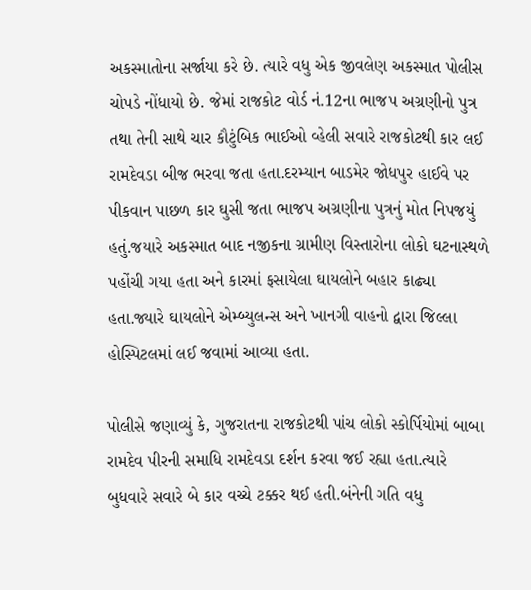અકસ્માતોના સર્જાયા કરે છે. ત્યારે વધુ એક જીવલેણ અકસ્માત પોલીસ ચોપડે નોંધાયો છે. જેમાં રાજકોટ વોર્ડ નં.12ના ભાજપ અગ્રણીનો પુત્ર તથા તેની સાથે ચાર કૌટુંબિક ભાઈઓ વ્હેલી સવારે રાજકોટથી કાર લઈ રામદેવડા બીજ ભરવા જતા હતા.દરમ્યાન બાડમેર જોધપુર હાઈવે પર પીકવાન પાછળ કાર ઘુસી જતા ભાજપ અગ્રણીના પુત્રનું મોત નિપજયું હતું.જયારે અકસ્માત બાદ નજીકના ગ્રામીણ વિસ્તારોના લોકો ઘટનાસ્થળે પહોંચી ગયા હતા અને કારમાં ફસાયેલા ઘાયલોને બહાર કાઢ્યા હતા.જ્યારે ઘાયલોને એમ્બ્યુલન્સ અને ખાનગી વાહનો દ્વારા જિલ્લા હોસ્પિટલમાં લઈ જવામાં આવ્યા હતા.

પોલીસે જણાવ્યું કે, ગુજરાતના રાજકોટથી પાંચ લોકો સ્કોર્પિયોમાં બાબા રામદેવ પીરની સમાધિ રામદેવડા દર્શન કરવા જઈ રહ્યા હતા.ત્યારે બુધવારે સવારે બે કાર વચ્ચે ટક્કર થઈ હતી.બંનેની ગતિ વધુ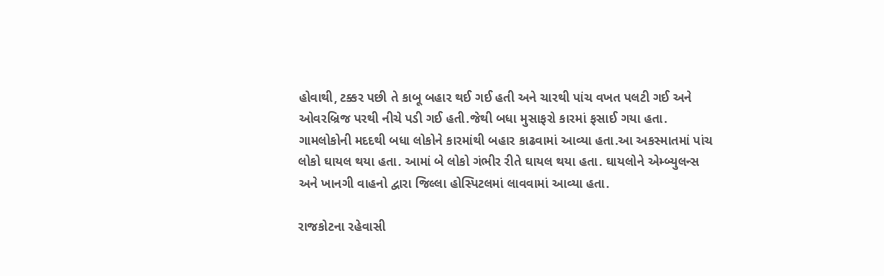હોવાથી, ટક્કર પછી તે કાબૂ બહાર થઈ ગઈ હતી અને ચારથી પાંચ વખત પલટી ગઈ અને ઓવરબ્રિજ પરથી નીચે પડી ગઈ હતી.જેથી બધા મુસાફરો કારમાં ફસાઈ ગયા હતા. ગામલોકોની મદદથી બધા લોકોને કારમાંથી બહાર કાઢવામાં આવ્યા હતા.આ અકસ્માતમાં પાંચ લોકો ઘાયલ થયા હતા. આમાં બે લોકો ગંભીર રીતે ઘાયલ થયા હતા. ઘાયલોને એમ્બ્યુલન્સ અને ખાનગી વાહનો દ્વારા જિલ્લા હોસ્પિટલમાં લાવવામાં આવ્યા હતા.

રાજકોટના રહેવાસી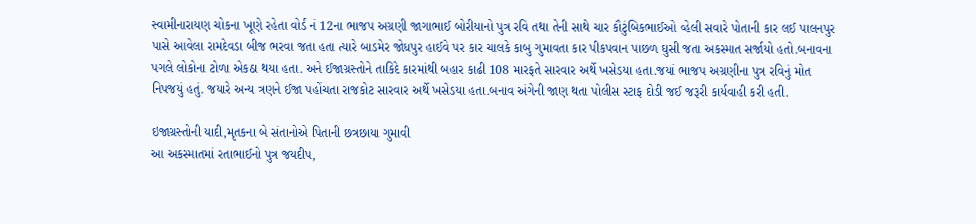સ્વામીનારાયણ ચોકના ખૂણે રહેતા વોર્ડ નં 12ના ભાજપ અગ્રણી જાગાભાઈ બોરીયાનો પુત્ર રવિ તથા તેની સાથે ચાર કૌટુંબિકભાઈઓ વ્હેલી સવારે પોતાની કાર લઈ પાલનપુર પાસે આવેલા રામદેવડા બીજ ભરવા જતા હતા ત્યારે બાડમેર જોધપુર હાઈવે પર કાર ચાલકે કાબુ ગુમાવતા કાર પીકપવાન પાછળ ઘુસી જતા અકસ્માત સર્જાયો હતો.બનાવના પગલે લોકોના ટોળા એકઠા થયા હતા. અને ઈજાગ્રસ્તોને તાકિદે કારમાંથી બહાર કાઢી 108 મારફતે સારવાર અર્થે ખસેડયા હતા.જયાં ભાજપ અગ્રણીના પુત્ર રવિનું મોત નિપજયું હતું. જયારે અન્ય ત્રણને ઈજા પહોંચતા રાજકોટ સારવાર અર્થે ખસેડયા હતા.બનાવ અંગેની જાણ થતા પોલીસ સ્ટાફ દોડી જઈ જરૂરી કાર્યવાહી કરી હતી.

ઇજાગ્રસ્તોની યાદી,મૃતકના બે સંતાનોએ પિતાની છત્રછાયા ગુમાવી
આ અકસ્માતમાં રતાભાઈનો પુત્ર જયદીપ,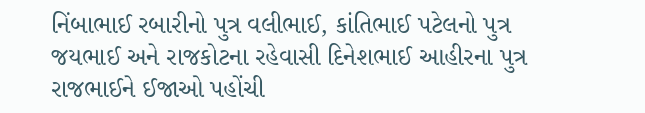નિંબાભાઈ રબારીનો પુત્ર વલીભાઈ, કાંતિભાઈ પટેલનો પુત્ર જયભાઈ અને રાજકોટના રહેવાસી દિનેશભાઈ આહીરના પુત્ર રાજભાઈને ઈજાઓ પહોંચી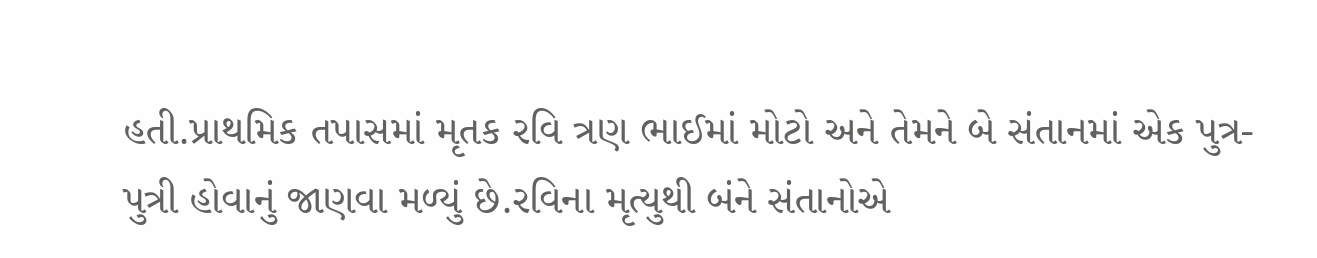હતી.પ્રાથમિક તપાસમાં મૃતક રવિ ત્રણ ભાઈમાં મોટો અને તેમને બે સંતાનમાં એક પુત્ર-પુત્રી હોવાનું જાણવા મળ્યું છે.રવિના મૃત્યુથી બંને સંતાનોએ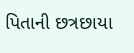પિતાની છત્રછાયા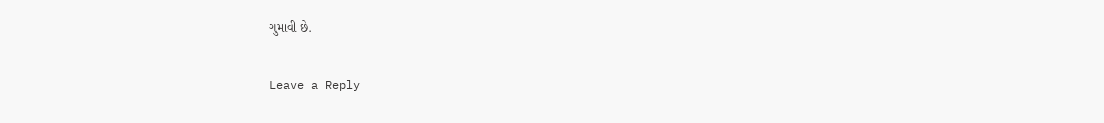ગુમાવી છે.

Leave a Reply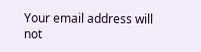Your email address will not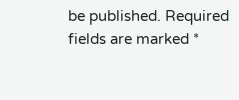be published. Required fields are marked *